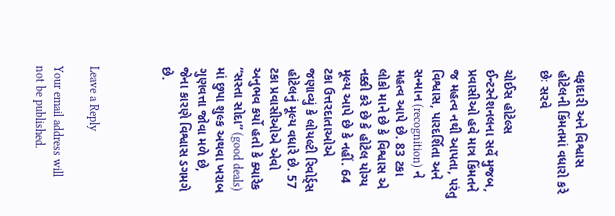વફાદારી અને વિશ્વાસ હોટેલની કિંમતમાં વધારો કરે છેઃ સરવે

ચોઈસ હોટેલ્સ ઈન્ટરનેશનલના સર્વે મુજબ, પ્રવાસીઓ હવે માત્ર કિંમતને જ મહત્વ નથી આપતા, પરંતુ વિશ્વાસ, પારદર્શિતા અને સન્માન (recognition) ને મહત્વ આપે છે. 83 ટકા લોકો માને છે કે વિશ્વાસ એ નક્કી કરે છે કે હોટેલ યોગ્ય મૂલ્ય આપે છે કે નહીં. 64 ટકા ઉત્તરદાતાઓએ જણાવ્યું કે લોયલ્ટી રિવોર્ડ્સ હોટેલનું મૂલ્ય વધારે છે. 57 ટકા પ્રવાસીઓએ એવો અનુભવ કર્યો હતો કે ક્યારેક “સસ્તા સોદા” (good deals) માં છુપા શુલ્ક અથવા ખરાબ ગુણવત્તા જોવા મળે છે, જેના કારણે વિશ્વાસ ડગમગે છે.



Leave a Reply

Your email address will not be published.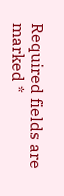Required fields are marked *